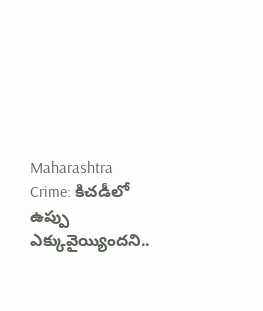Maharashtra Crime: కిచడీలో ఉప్పు ఎక్కువైయ్యిందని..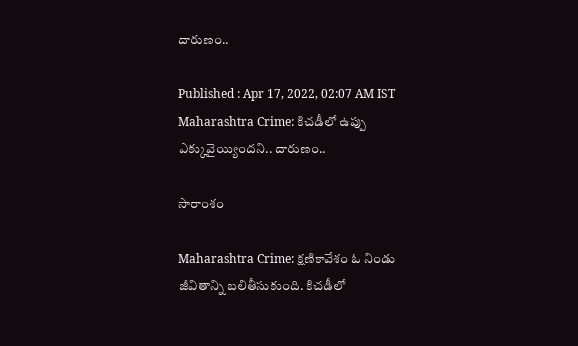దారుణం..

Published : Apr 17, 2022, 02:07 AM IST
Maharashtra Crime: కిచడీలో ఉప్పు ఎక్కువైయ్యిందని.. దారుణం..

సారాంశం

Maharashtra Crime: క్షణికావేశం ఓ నిండు జీవితాన్ని బలితీసుకుంది. కిచడీలో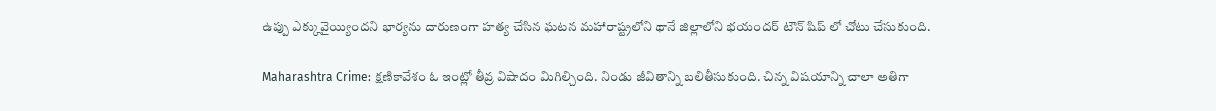ఉప్పు ఎక్కువైయ్యిందని భార్యను దారుణంగా హత్య చేసిన ఘ‌ట‌న మహారాష్ట్రలోని థానే జిల్లాలోని భయందర్ టౌన్ షిప్ లో చోటు చేసుకుంది.

Maharashtra Crime: క్షణికావేశం ఓ ఇంట్లో తీవ్ర విషాదం మిగిల్చింది. నిండు జీవితాన్ని బలితీసుకుంది. చిన్న విషయాన్ని చాలా అతిగా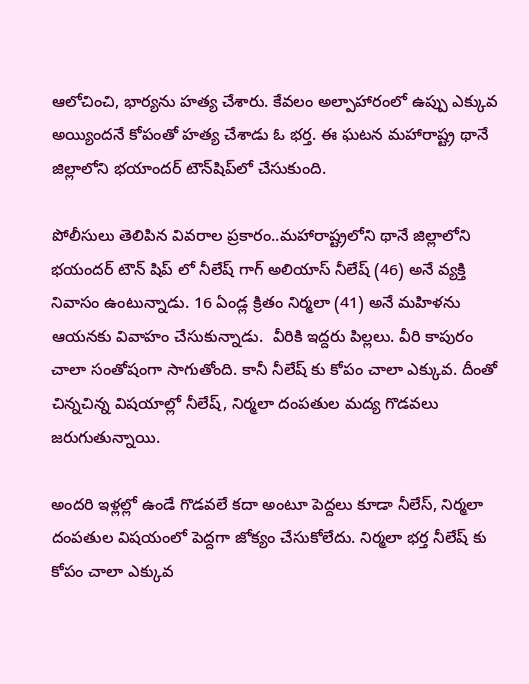ఆలోచించి, భార్య‌ను హ‌త్య చేశారు. కేవ‌లం అల్పాహారంలో ఉప్పు ఎక్కువ అయ్యింద‌నే కోపంతో హ‌త్య చేశాడు ఓ భ‌ర్త‌. ఈ ఘటన మహారాష్ట్ర థానే జిల్లాలోని భయాందర్ టౌన్‌షిప్‌లో చేసుకుంది.

పోలీసులు తెలిపిన వివరాల ప్రకారం..మహారాష్ట్రలోని థానే జిల్లాలోని భయందర్ టౌన్ షిప్ లో నీలేష్ గాగ్ అలియాస్ నీలేష్ (46) అనే వ్యక్తి నివాసం ఉంటున్నాడు. 16 ఏండ్ల‌ క్రితం నిర్మలా (41) అనే మహిళను ఆయ‌న‌కు వివాహం చేసుకున్నాడు.  వీరికి ఇద్ద‌రు పిల్లలు. వీరి కాపురం చాలా సంతోషంగా సాగుతోంది. కానీ నీలేష్ కు కోపం చాలా ఎక్కువ. దీంతో  చిన్నచిన్న విషయాల్లో నీలేష్, నిర్మలా దంపతుల మద్య గొడవలు జరుగుతున్నాయి.

అందరి ఇళ్లల్లో ఉండే గొడవలే కదా అంటూ పెద్దలు కూడా నీలేస్, నిర్మలా దంపతుల విషయంలో పెద్దగా జోక్యం చేసుకోలేదు. నిర్మలా భర్త నీలేష్ కు కోపం చాలా ఎక్కువ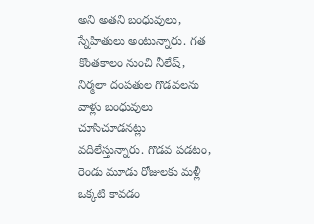అని అతని బంధువులు, స్నేహితులు అంటున్నారు. గ‌త  కొంతకాలం నుంచి నీలేష్, నిర్మలా దంపతుల గొడవలను వాళ్లు బంధువులు చూసిచూడనట్లు వదిలేస్తున్నారు. గొడవ పడటం, రెండు మూడు రోజులకు మళ్లీ ఒక్కటి కావ‌డం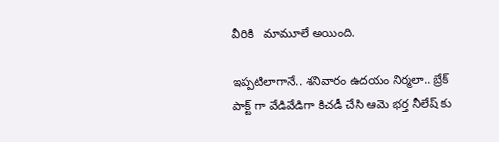వీరికి   మామూలే అయింది.

ఇప్ప‌టిలాగానే.. శ‌నివారం ఉదయం నిర్మలా.. బ్రేక్ పాక్ట్ గా వేడివేడిగా కిచడీ చేసి ఆమె భర్త నీలేష్ కు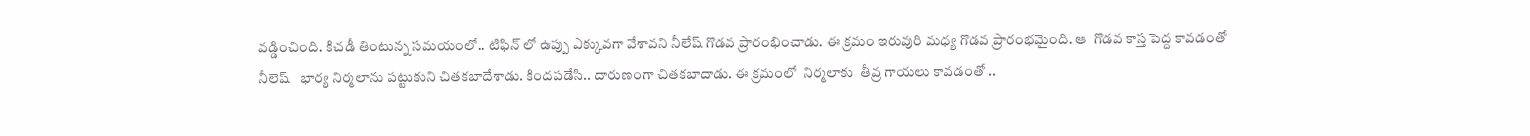వడ్డించింది. కిచడీ తింటున్న సమయంలో.. టిఫిన్ లో ఉప్పు ఎక్కువగా వేశావని నీలేష్ గొడ‌వ ప్రారంభించాడు. ఈ క్రమం ఇరువురి మ‌ధ్య గొడ‌వ ప్రారంభ‌మైంది. ఆ  గొడ‌వ కాస్త పెద్ద కావ‌డంతో నీలెష్   భార్య నిర్మలాను పట్టుకుని చితకబాదేశాడు. కిందపడేసి.. దారుణంగా చిత‌క‌బాదాడు. ఈ క్రమంలో  నిర్మలాకు  తీవ్ర గాయ‌లు కావ‌డంతో ..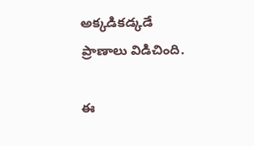అక్క‌డిక‌డ్క‌డే ప్రాణాలు విడిచింది.

ఈ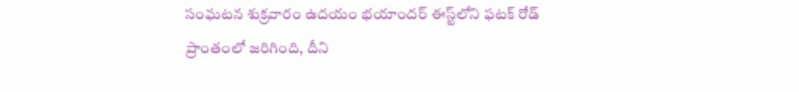సంఘటన శుక్రవారం ఉదయం భయాందర్ ఈస్ట్‌లోని ఫటక్ రోడ్ ప్రాంతంలో జరిగింది, దీని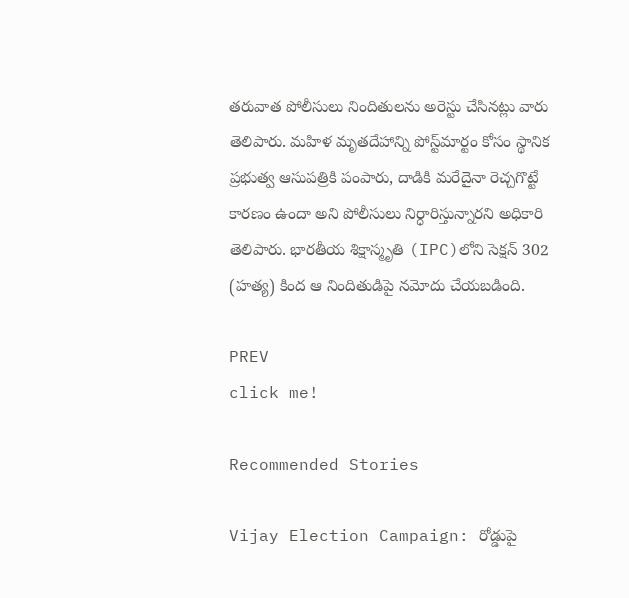తరువాత పోలీసులు నిందితులను అరెస్టు చేసినట్లు వారు తెలిపారు. మహిళ మృతదేహాన్ని పోస్ట్‌మార్టం కోసం స్థానిక ప్రభుత్వ ఆసుపత్రికి పంపారు, దాడికి మరేదైనా రెచ్చగొట్టే కారణం ఉందా అని పోలీసులు నిర్ధారిస్తున్నారని అధికారి తెలిపారు. భారతీయ శిక్షాస్మృతి (IPC)లోని సెక్షన్ 302 (హత్య) కింద ఆ నిందితుడిపై నమోదు చేయబడింది.

PREV
click me!

Recommended Stories

Vijay Election Campaign: రోడ్డుపై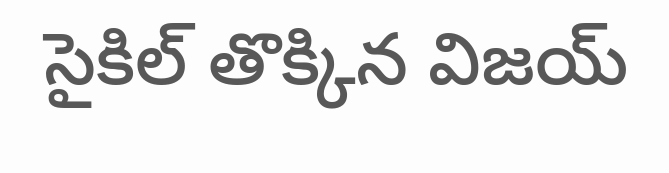సైకిల్ తొక్కిన విజయ్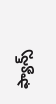ఫ్యాన్స్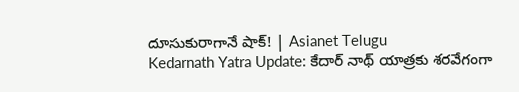దూసుకురాగానే షాక్! | Asianet Telugu
Kedarnath Yatra Update: కేదార్ నాథ్ యాత్రకు శరవేగంగా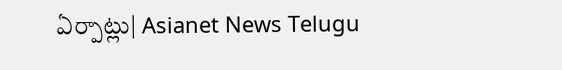ఏర్పాట్లు| Asianet News Telugu